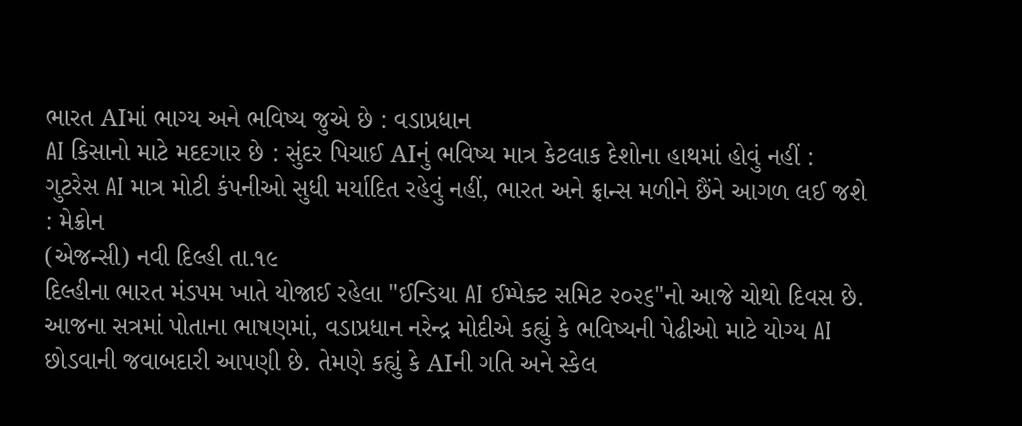ભારત AIમાં ભાગ્ય અને ભવિષ્ય જુએ છે : વડાપ્રધાન
AI કિસાનો માટે મદદગાર છે : સુંદર પિચાઈ AIનું ભવિષ્ય માત્ર કેટલાક દેશોના હાથમાં હોવું નહીં : ગુટરેસ AI માત્ર મોટી કંપનીઓ સુધી મર્યાદિત રહેવું નહીં, ભારત અને ફ્રાન્સ મળીને છૈંને આગળ લઈ જશે : મેક્રોન
(એજન્સી) નવી દિલ્હી તા.૧૯
દિલ્હીના ભારત મંડપમ ખાતે યોજાઈ રહેલા "ઈન્ડિયા AI ઈમ્પેક્ટ સમિટ ૨૦૨૬"નો આજે ચોથો દિવસ છે. આજના સત્રમાં પોતાના ભાષણમાં, વડાપ્રધાન નરેન્દ્ર મોદીએ કહ્યું કે ભવિષ્યની પેઢીઓ માટે યોગ્ય AI છોડવાની જવાબદારી આપણી છે. તેમણે કહ્યું કે AIની ગતિ અને સ્કેલ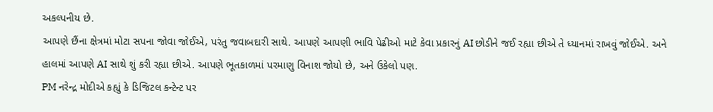અકલ્પનીય છે.
આપણે છૈંના ક્ષેત્રમાં મોટા સપના જોવા જોઈએ, પરંતુ જવાબદારી સાથે. આપણે આપણી ભાવિ પેઢીઓ માટે કેવા પ્રકારનું AI છોડીને જઈ રહ્યા છીએ તે ધ્યાનમાં રાખવું જોઈએ. અને હાલમાં આપણે AI સાથે શું કરી રહ્યા છીએ. આપણે ભૂતકાળમાં પરમાણુ વિનાશ જોયો છે, અને ઉકેલો પણ.
PM નરેન્દ્ર મોદીએ કહ્યું કે ડિજિટલ કન્ટેન્ટ પર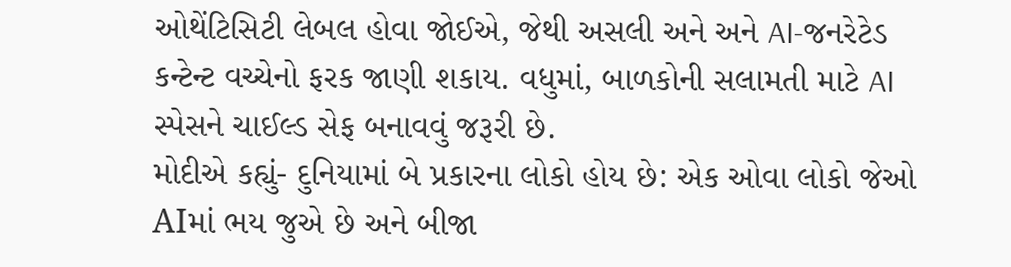ઓથેંટિસિટી લેબલ હોવા જોઈએ, જેથી અસલી અને અને AI-જનરેટેડ કન્ટેન્ટ વચ્ચેનો ફરક જાણી શકાય. વધુમાં, બાળકોની સલામતી માટે AI સ્પેસને ચાઈલ્ડ સેફ બનાવવું જરૂરી છે.
મોદીએ કહ્યું- દુનિયામાં બે પ્રકારના લોકો હોય છે: એક ઓવા લોકો જેઓ AIમાં ભય જુએ છે અને બીજા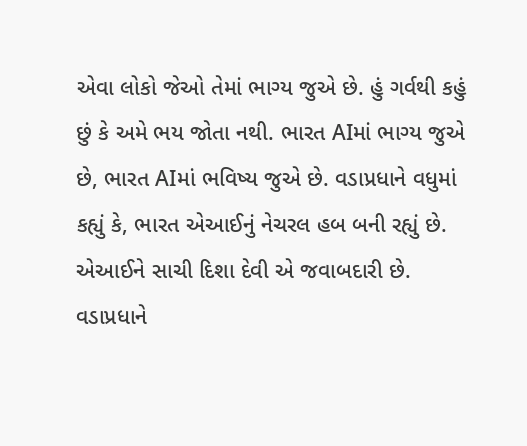એવા લોકો જેઓ તેમાં ભાગ્ય જુએ છે. હું ગર્વથી કહું છું કે અમે ભય જોતા નથી. ભારત AIમાં ભાગ્ય જુએ છે, ભારત AIમાં ભવિષ્ય જુએ છે. વડાપ્રધાને વધુમાં કહ્યું કે, ભારત એઆઈનું નેચરલ હબ બની રહ્યું છે. એઆઈને સાચી દિશા દેવી એ જવાબદારી છે. વડાપ્રધાને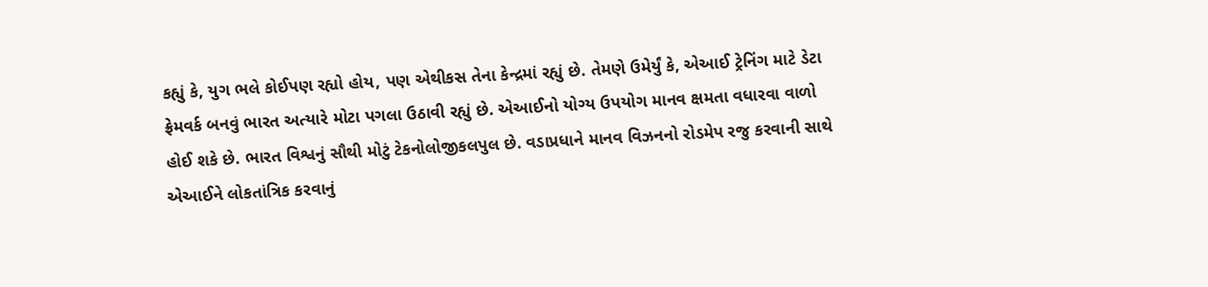કહ્યું કે, યુગ ભલે કોઈપણ રહ્યો હોય, પણ એથીકસ તેના કેન્દ્રમાં રહ્યું છે. તેમણે ઉમેર્યું કે, એઆઈ ટ્રેનિંગ માટે ડેટા ફ્રેમવર્ક બનવું ભારત અત્યારે મોટા પગલા ઉઠાવી રહ્યું છે. એઆઈનો યોગ્ય ઉપયોગ માનવ ક્ષમતા વધારવા વાળો હોઈ શકે છે. ભારત વિશ્વનું સૌથી મોટું ટેકનોલોજીકલપુલ છે. વડાપ્રધાને માનવ વિઝનનો રોડમેપ રજુ કરવાની સાથે એઆઈને લોકતાંત્રિક કરવાનું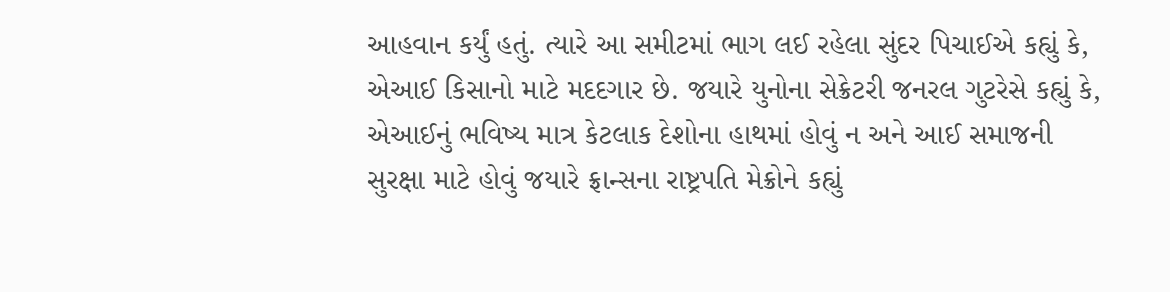આહવાન કર્યું હતું. ત્યારે આ સમીટમાં ભાગ લઈ રહેલા સુંદર પિચાઈએ કહ્યું કે, એઆઈ કિસાનો માટે મદદગાર છે. જયારે યુનોના સેક્રેટરી જનરલ ગુટરેસે કહ્યું કે, એઆઈનું ભવિષ્ય માત્ર કેટલાક દેશોના હાથમાં હોવું ન અને આઈ સમાજની સુરક્ષા માટે હોવું જયારે ફ્રાન્સના રાષ્ટ્રપતિ મેક્રોને કહ્યું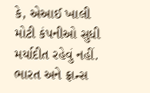કે, એઆઈ ખાલી મોટી કંપનીઓ સુધી મર્યાદીત રહેવું નહીં. ભારત અને ફ્રાન્સ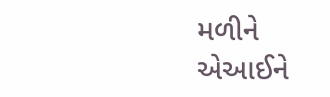મળીને એઆઈને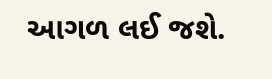આગળ લઈ જશે.